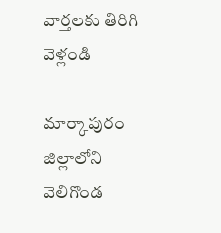వార్తలకు తిరిగి వెళ్లండి

మార్కాపురం జిల్లాలోని వెలిగొండ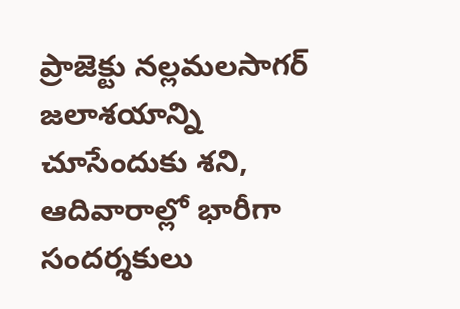ప్రాజెక్టు నల్లమలసాగర్ జలాశయాన్ని చూసేందుకు శని, ఆదివారాల్లో భారీగా సందర్శకులు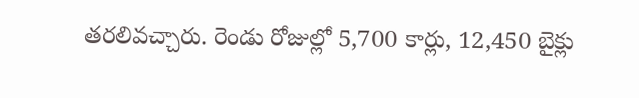తరలివచ్చారు. రెండు రోజుల్లో 5,700 కార్లు, 12,450 బైక్లు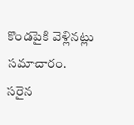కొండపైకి వెళ్లినట్లు సమాచారం.
సరైన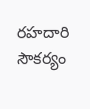రహదారి సౌకర్యం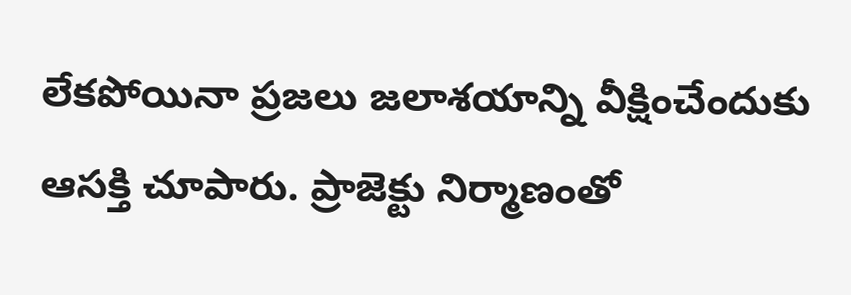లేకపోయినా ప్రజలు జలాశయాన్ని వీక్షించేందుకు ఆసక్తి చూపారు. ప్రాజెక్టు నిర్మాణంతో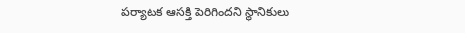పర్యాటక ఆసక్తి పెరిగిందని స్థానికులు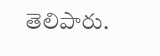తెలిపారు.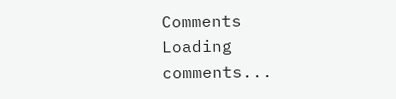Comments
Loading comments...